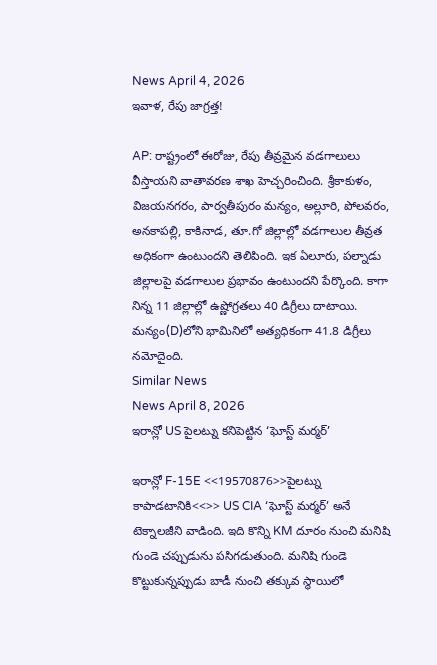News April 4, 2026
ఇవాళ, రేపు జాగ్రత్త!

AP: రాష్ట్రంలో ఈరోజు, రేపు తీవ్రమైన వడగాలులు వీస్తాయని వాతావరణ శాఖ హెచ్చరించింది. శ్రీకాకుళం, విజయనగరం, పార్వతీపురం మన్యం, అల్లూరి, పోలవరం, అనకాపల్లి, కాకినాడ, తూ.గో జిల్లాల్లో వడగాలుల తీవ్రత అధికంగా ఉంటుందని తెలిపింది. ఇక ఏలూరు, పల్నాడు జిల్లాలపై వడగాలుల ప్రభావం ఉంటుందని పేర్కొంది. కాగా నిన్న 11 జిల్లాల్లో ఉష్ణోగ్రతలు 40 డిగ్రీలు దాటాయి. మన్యం(D)లోని భామినిలో అత్యధికంగా 41.8 డిగ్రీలు నమోదైంది.
Similar News
News April 8, 2026
ఇరాన్లో US పైలట్ను కనిపెట్టిన ‘ఘోస్ట్ మర్మర్’

ఇరాన్లో F-15E <<19570876>>పైలట్ను కాపాడటానికి<<>> US CIA ‘ఘోస్ట్ మర్మర్’ అనే టెక్నాలజీని వాడింది. ఇది కొన్ని KM దూరం నుంచి మనిషి గుండె చప్పుడును పసిగడుతుంది. మనిషి గుండె కొట్టుకున్నప్పుడు బాడీ నుంచి తక్కువ స్థాయిలో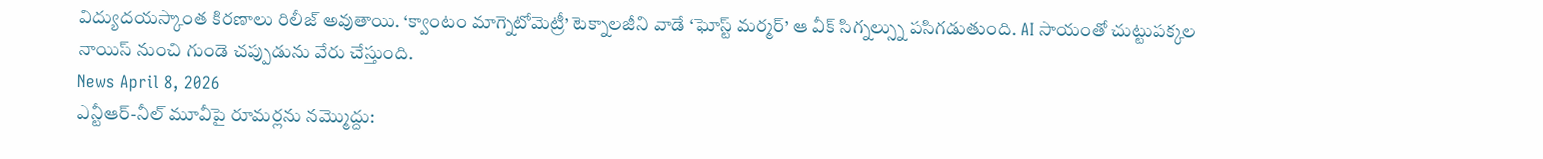విద్యుదయస్కాంత కిరణాలు రిలీజ్ అవుతాయి. ‘క్వాంటం మాగ్నెటోమెట్రీ’ టెక్నాలజీని వాడే ‘ఘోస్ట్ మర్మర్’ ఆ వీక్ సిగ్నల్స్ను పసిగడుతుంది. AI సాయంతో చుట్టుపక్కల నాయిస్ నుంచి గుండె చప్పుడును వేరు చేస్తుంది.
News April 8, 2026
ఎన్టీఆర్-నీల్ మూవీపై రూమర్లను నమ్మొద్దు: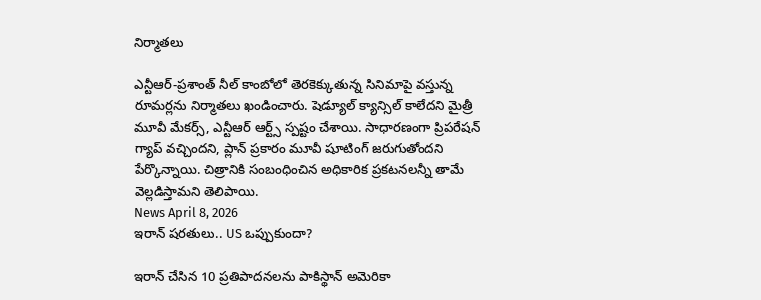నిర్మాతలు

ఎన్టీఆర్-ప్రశాంత్ నీల్ కాంబోలో తెరకెక్కుతున్న సినిమాపై వస్తున్న రూమర్లను నిర్మాతలు ఖండించారు. షెడ్యూల్ క్యాన్సిల్ కాలేదని మైత్రీ మూవీ మేకర్స్, ఎన్టీఆర్ ఆర్ట్స్ స్పష్టం చేశాయి. సాధారణంగా ప్రిపరేషన్ గ్యాప్ వచ్చిందని, ప్లాన్ ప్రకారం మూవీ షూటింగ్ జరుగుతోందని పేర్కొన్నాయి. చిత్రానికి సంబంధించిన అధికారిక ప్రకటనలన్నీ తామే వెల్లడిస్తామని తెలిపాయి.
News April 8, 2026
ఇరాన్ షరతులు.. US ఒప్పుకుందా?

ఇరాన్ చేసిన 10 ప్రతిపాదనలను పాకిస్థాన్ అమెరికా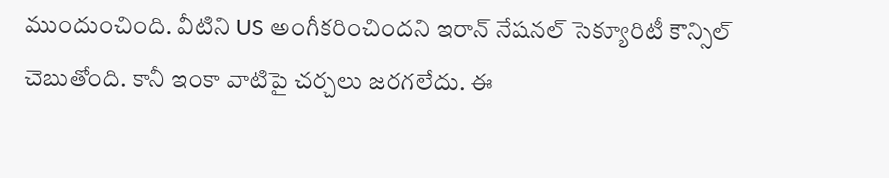ముందుంచింది. వీటిని US అంగీకరించిందని ఇరాన్ నేషనల్ సెక్యూరిటీ కౌన్సిల్ చెబుతోంది. కానీ ఇంకా వాటిపై చర్చలు జరగలేదు. ఈ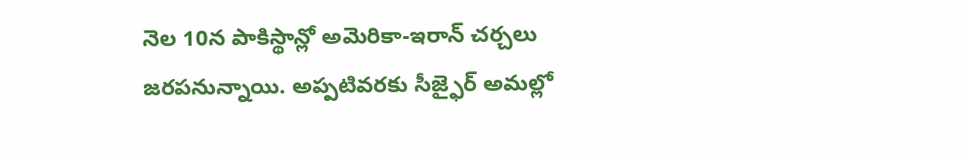నెల 10న పాకిస్థాన్లో అమెరికా-ఇరాన్ చర్చలు జరపనున్నాయి. అప్పటివరకు సీజ్ఫైర్ అమల్లో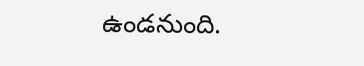ఉండనుంది.